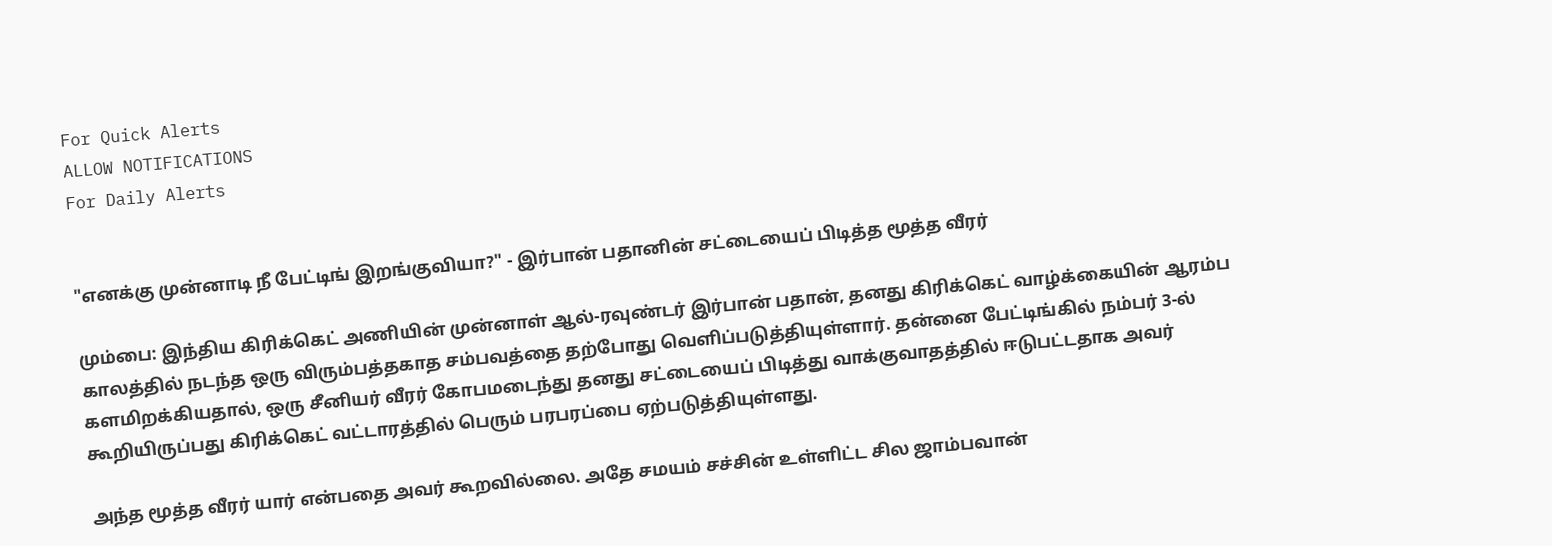For Quick Alerts
ALLOW NOTIFICATIONS
For Daily Alerts


"எனக்கு முன்னாடி நீ பேட்டிங் இறங்குவியா?" - இர்பான் பதானின் சட்டையைப் பிடித்த மூத்த வீரர்

மும்பை: இந்திய கிரிக்கெட் அணியின் முன்னாள் ஆல்-ரவுண்டர் இர்பான் பதான், தனது கிரிக்கெட் வாழ்க்கையின் ஆரம்ப காலத்தில் நடந்த ஒரு விரும்பத்தகாத சம்பவத்தை தற்போது வெளிப்படுத்தியுள்ளார். தன்னை பேட்டிங்கில் நம்பர் 3-ல் களமிறக்கியதால், ஒரு சீனியர் வீரர் கோபமடைந்து தனது சட்டையைப் பிடித்து வாக்குவாதத்தில் ஈடுபட்டதாக அவர் கூறியிருப்பது கிரிக்கெட் வட்டாரத்தில் பெரும் பரபரப்பை ஏற்படுத்தியுள்ளது.

அந்த மூத்த வீரர் யார் என்பதை அவர் கூறவில்லை. அதே சமயம் சச்சின் உள்ளிட்ட சில ஜாம்பவான்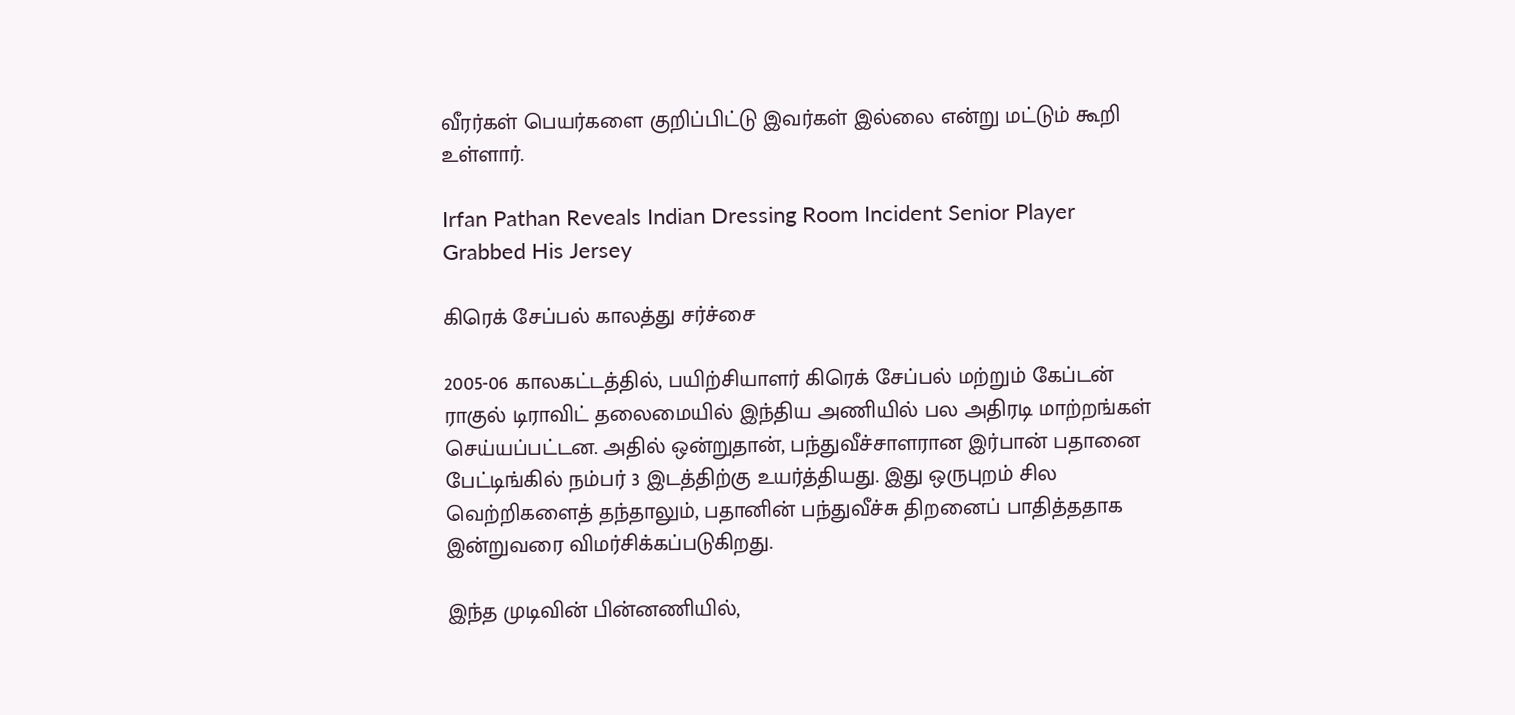வீரர்கள் பெயர்களை குறிப்பிட்டு இவர்கள் இல்லை என்று மட்டும் கூறி உள்ளார்.

Irfan Pathan Reveals Indian Dressing Room Incident Senior Player Grabbed His Jersey

கிரெக் சேப்பல் காலத்து சர்ச்சை

2005-06 காலகட்டத்தில், பயிற்சியாளர் கிரெக் சேப்பல் மற்றும் கேப்டன் ராகுல் டிராவிட் தலைமையில் இந்திய அணியில் பல அதிரடி மாற்றங்கள் செய்யப்பட்டன. அதில் ஒன்றுதான், பந்துவீச்சாளரான இர்பான் பதானை பேட்டிங்கில் நம்பர் 3 இடத்திற்கு உயர்த்தியது. இது ஒருபுறம் சில வெற்றிகளைத் தந்தாலும், பதானின் பந்துவீச்சு திறனைப் பாதித்ததாக இன்றுவரை விமர்சிக்கப்படுகிறது.

இந்த முடிவின் பின்னணியில்,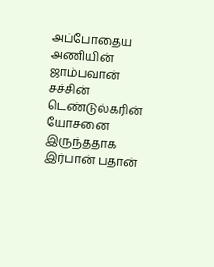அப்போதைய அணியின் ஜாம்பவான் சச்சின் டெண்டுல்கரின் யோசனை இருந்ததாக இர்பான் பதான்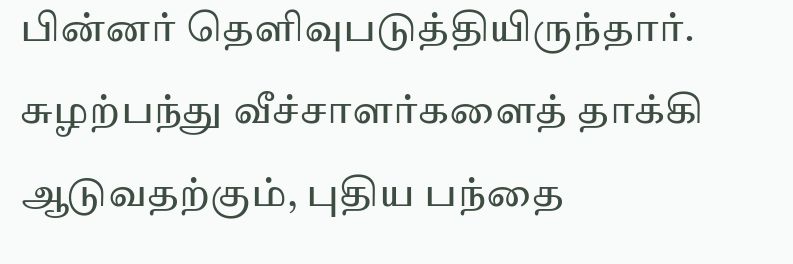பின்னர் தெளிவுபடுத்தியிருந்தார். சுழற்பந்து வீச்சாளர்களைத் தாக்கி ஆடுவதற்கும், புதிய பந்தை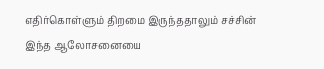எதிர்கொள்ளும் திறமை இருந்ததாலும் சச்சின் இந்த ஆலோசனையை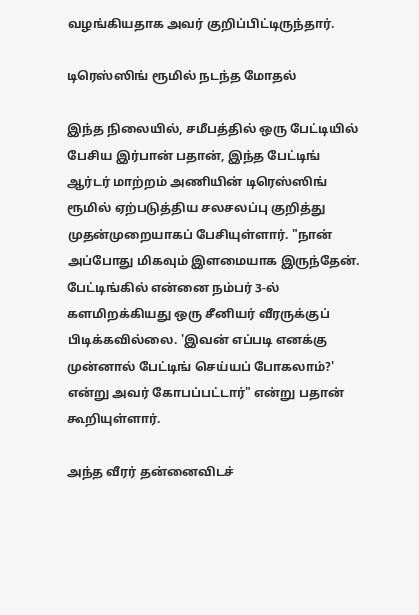வழங்கியதாக அவர் குறிப்பிட்டிருந்தார்.

டிரெஸ்ஸிங் ரூமில் நடந்த மோதல்

இந்த நிலையில், சமீபத்தில் ஒரு பேட்டியில் பேசிய இர்பான் பதான், இந்த பேட்டிங் ஆர்டர் மாற்றம் அணியின் டிரெஸ்ஸிங் ரூமில் ஏற்படுத்திய சலசலப்பு குறித்து முதன்முறையாகப் பேசியுள்ளார். "நான் அப்போது மிகவும் இளமையாக இருந்தேன். பேட்டிங்கில் என்னை நம்பர் 3-ல் களமிறக்கியது ஒரு சீனியர் வீரருக்குப் பிடிக்கவில்லை. 'இவன் எப்படி எனக்கு முன்னால் பேட்டிங் செய்யப் போகலாம்?' என்று அவர் கோபப்பட்டார்" என்று பதான் கூறியுள்ளார்.

அந்த வீரர் தன்னைவிடச்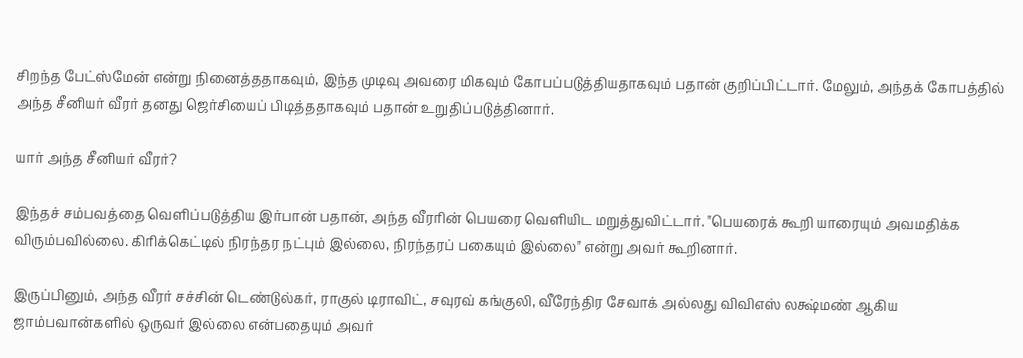சிறந்த பேட்ஸ்மேன் என்று நினைத்ததாகவும், இந்த முடிவு அவரை மிகவும் கோபப்படுத்தியதாகவும் பதான் குறிப்பிட்டார். மேலும், அந்தக் கோபத்தில் அந்த சீனியர் வீரர் தனது ஜெர்சியைப் பிடித்ததாகவும் பதான் உறுதிப்படுத்தினார்.

யார் அந்த சீனியர் வீரர்?

இந்தச் சம்பவத்தை வெளிப்படுத்திய இர்பான் பதான், அந்த வீரரின் பெயரை வெளியிட மறுத்துவிட்டார். "பெயரைக் கூறி யாரையும் அவமதிக்க விரும்பவில்லை. கிரிக்கெட்டில் நிரந்தர நட்பும் இல்லை, நிரந்தரப் பகையும் இல்லை" என்று அவர் கூறினார்.

இருப்பினும், அந்த வீரர் சச்சின் டெண்டுல்கர், ராகுல் டிராவிட், சவுரவ் கங்குலி, வீரேந்திர சேவாக் அல்லது விவிஎஸ் லக்ஷ்மண் ஆகிய ஜாம்பவான்களில் ஒருவர் இல்லை என்பதையும் அவர்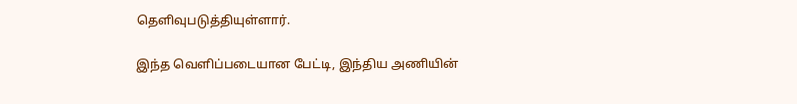தெளிவுபடுத்தியுள்ளார்.

இந்த வெளிப்படையான பேட்டி, இந்திய அணியின்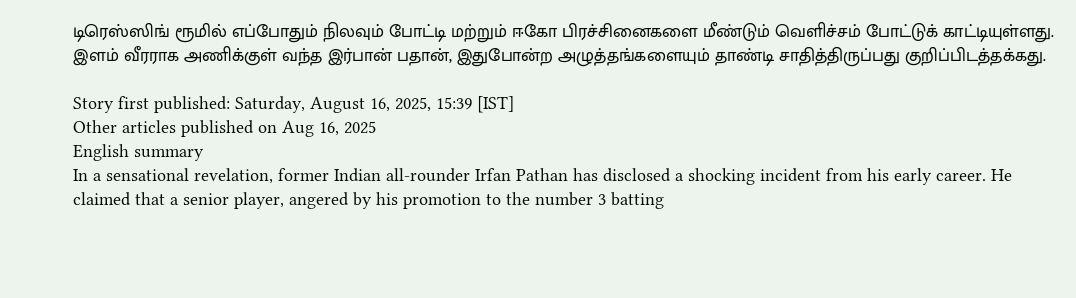டிரெஸ்ஸிங் ரூமில் எப்போதும் நிலவும் போட்டி மற்றும் ஈகோ பிரச்சினைகளை மீண்டும் வெளிச்சம் போட்டுக் காட்டியுள்ளது. இளம் வீரராக அணிக்குள் வந்த இர்பான் பதான், இதுபோன்ற அழுத்தங்களையும் தாண்டி சாதித்திருப்பது குறிப்பிடத்தக்கது.

Story first published: Saturday, August 16, 2025, 15:39 [IST]
Other articles published on Aug 16, 2025
English summary
In a sensational revelation, former Indian all-rounder Irfan Pathan has disclosed a shocking incident from his early career. He claimed that a senior player, angered by his promotion to the number 3 batting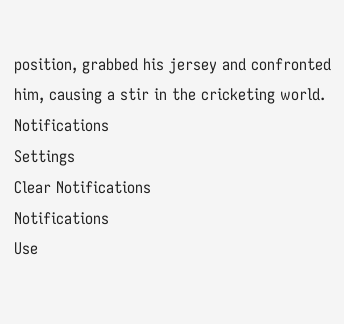position, grabbed his jersey and confronted him, causing a stir in the cricketing world.
Notifications
Settings
Clear Notifications
Notifications
Use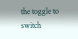the toggle to switch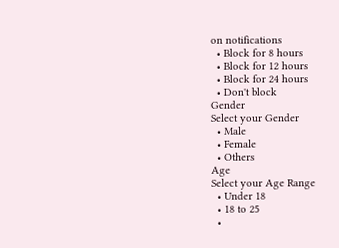on notifications
  • Block for 8 hours
  • Block for 12 hours
  • Block for 24 hours
  • Don't block
Gender
Select your Gender
  • Male
  • Female
  • Others
Age
Select your Age Range
  • Under 18
  • 18 to 25
  •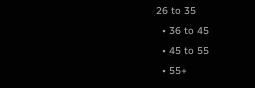26 to 35
  • 36 to 45
  • 45 to 55
  • 55+